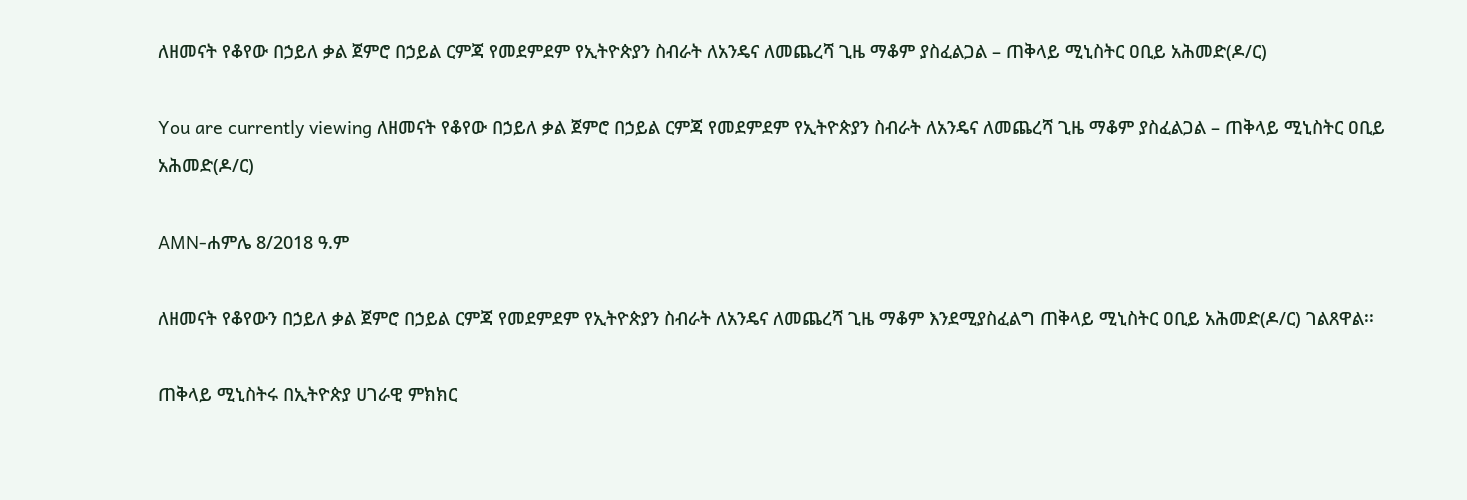ለዘመናት የቆየው በኃይለ ቃል ጀምሮ በኃይል ርምጃ የመደምደም የኢትዮጵያን ስብራት ለአንዴና ለመጨረሻ ጊዜ ማቆም ያስፈልጋል – ጠቅላይ ሚኒስትር ዐቢይ አሕመድ(ዶ/ር)

You are currently viewing ለዘመናት የቆየው በኃይለ ቃል ጀምሮ በኃይል ርምጃ የመደምደም የኢትዮጵያን ስብራት ለአንዴና ለመጨረሻ ጊዜ ማቆም ያስፈልጋል – ጠቅላይ ሚኒስትር ዐቢይ አሕመድ(ዶ/ር)

AMN-ሐምሌ 8/2018 ዓ.ም

ለዘመናት የቆየውን በኃይለ ቃል ጀምሮ በኃይል ርምጃ የመደምደም የኢትዮጵያን ስብራት ለአንዴና ለመጨረሻ ጊዜ ማቆም እንደሚያስፈልግ ጠቅላይ ሚኒስትር ዐቢይ አሕመድ(ዶ/ር) ገልጸዋል፡፡

ጠቅላይ ሚኒስትሩ በኢትዮጵያ ሀገራዊ ምክክር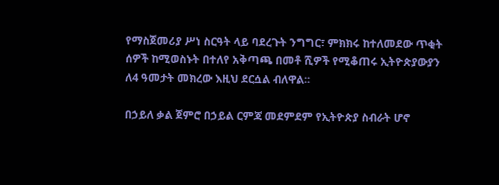የማስጀመሪያ ሥነ ስርዓት ላይ ባደረጉት ንግግር፣ ምክክሩ ከተለመደው ጥቂት ሰዎች ከሚወስኑት በተለየ አቅጣጫ በመቶ ሺዎች የሚቆጠሩ ኢትዮጵያውያን ለ4 ዓመታት መክረው እዚህ ደርሷል ብለዋል፡፡

በኃይለ ቃል ጀምሮ በኃይል ርምጃ መደምደም የኢትዮጵያ ስብራት ሆኖ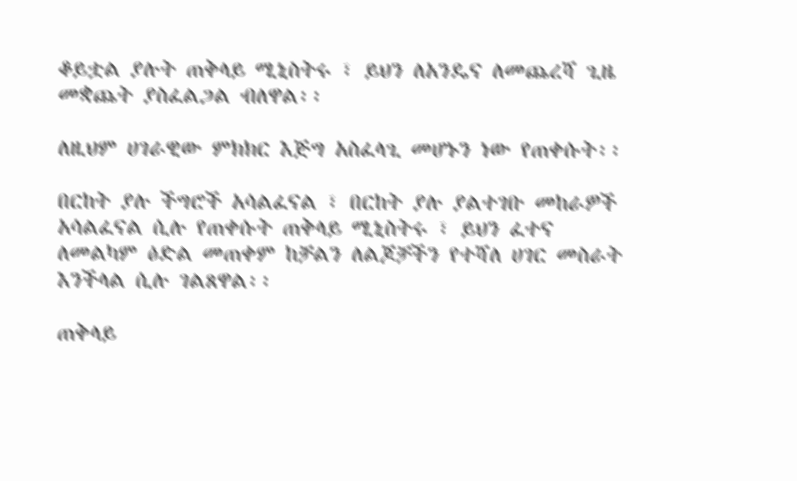ቆይቷል ያሉት ጠቅላይ ሚኒስትሩ ፣ ይህን ለአንዴና ለመጨረሻ ጊዜ መቋጨት ያስፈልጋል ብለዋል፡፡

ለዚህም ሀገራዊው ምክክር እጅግ አስፈላጊ መሆኑን ነው የጠቀሱት፡፡

በርከት ያሉ ችግሮች አሳልፈናል ፣ በርከት ያሉ ያልተገቡ መከራዎች አሳልፈናል ሲሉ የጠቀሱት ጠቅላይ ሚኒስትሩ ፣ ይህን ፈተና ለመልካም ዕድል መጠቀም ከቻልን ለልጆቻችን የተሻለ ሀገር መስራት እንችላል ሲሉ ገልጸዋል፡፡

ጠቅላይ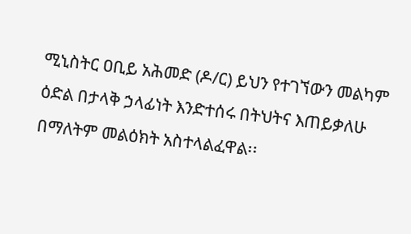ሚኒስትር ዐቢይ አሕመድ (ዶ/ር) ይህን የተገኘውን መልካም ዕድል በታላቅ ኃላፊነት እንድተሰሩ በትህትና እጠይቃለሁ በማለትም መልዕክት አስተላልፈዋል፡፡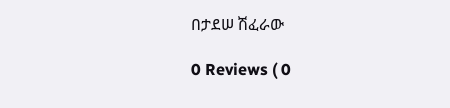በታደሠ ሽፈራው

0 Reviews ( 0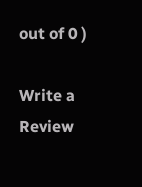out of 0 )

Write a Review